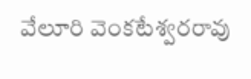వేలూరి వెంకటేశ్వరరావు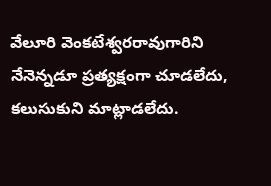వేలూరి వెంకటేశ్వరరావుగారిని నేనెన్నడూ ప్రత్యక్షంగా చూడలేదు, కలుసుకుని మాట్లాడలేదు.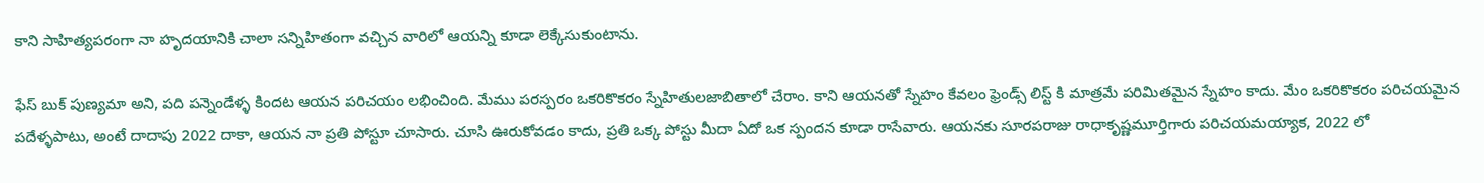కాని సాహిత్యపరంగా నా హృదయానికి చాలా సన్నిహితంగా వచ్చిన వారిలో ఆయన్ని కూడా లెక్కేసుకుంటాను.

ఫేస్ బుక్ పుణ్యమా అని, పది పన్నెండేళ్ళ కిందట ఆయన పరిచయం లభించింది. మేము పరస్పరం ఒకరికొకరం స్నేహితులజాబితాలో చేరాం. కాని ఆయనతో స్నేహం కేవలం ఫ్రెండ్స్ లిస్ట్ కి మాత్రమే పరిమితమైన స్నేహం కాదు. మేం ఒకరికొకరం పరిచయమైన పదేళ్ళపాటు, అంటే దాదాపు 2022 దాకా, ఆయన నా ప్రతి పోస్టూ చూసారు. చూసి ఊరుకోవడం కాదు, ప్రతి ఒక్క పోస్టు మీదా ఏదో ఒక స్పందన కూడా రాసేవారు. ఆయనకు సూరపరాజు రాధాకృష్ణమూర్తిగారు పరిచయమయ్యాక, 2022 లో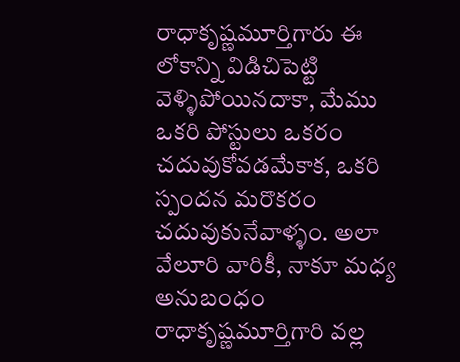రాధాకృష్ణమూర్తిగారు ఈ లోకాన్ని విడిచిపెట్టి వెళ్ళిపోయినదాకా, మేము ఒకరి పోస్టులు ఒకరం చదువుకోవడమేకాక, ఒకరి స్పందన మరొకరం చదువుకునేవాళ్ళం. అలా వేలూరి వారికీ, నాకూ మధ్య అనుబంధం రాధాకృష్ణమూర్తిగారి వల్ల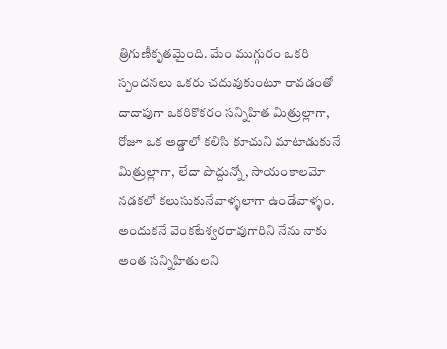త్రిగుణీకృతమైంది. మేం ముగ్గురం ఒకరి స్పందనలు ఒకరు చదువుకుంటూ రావడంతో దాదాపుగా ఒకరికొకరం సన్నిహిత మిత్రుల్లాగా, రోజూ ఒక అడ్డాలో కలిసి కూచుని మాటాడుకునే మిత్రుల్లాగా, లేదా పొద్దున్నో, సాయంకాలమో నడకలో కలుసుకునేవాళ్ళలాగా ఉండేవాళ్ళం. అందుకనే వెంకటేశ్వరరావుగారిని నేను నాకు అంత సన్నిహితులని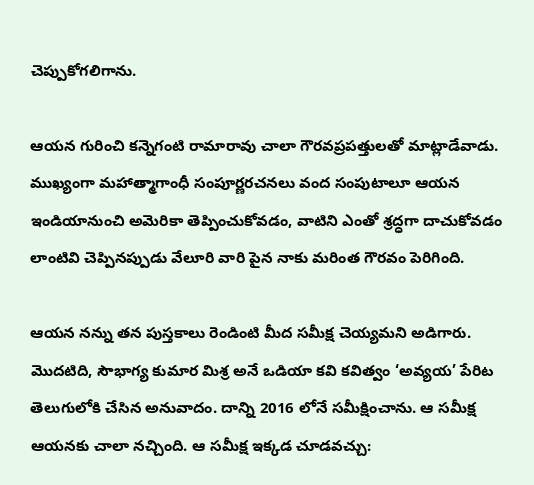చెప్పుకోగలిగాను.

ఆయన గురించి కన్నెగంటి రామారావు చాలా గౌరవప్రపత్తులతో మాట్లాడేవాడు. ముఖ్యంగా మహాత్మాగాంధీ సంపూర్ణరచనలు వంద సంపుటాలూ ఆయన ఇండియానుంచి అమెరికా తెప్పించుకోవడం, వాటిని ఎంతో శ్రద్ధగా దాచుకోవడం లాంటివి చెప్పినప్పుడు వేలూరి వారి పైన నాకు మరింత గౌరవం పెరిగింది.

ఆయన నన్ను తన పుస్తకాలు రెండింటి మీద సమీక్ష చెయ్యమని అడిగారు. మొదటిది, సౌభాగ్య కుమార మిశ్ర అనే ఒడియా కవి కవిత్వం ‘అవ్యయ’ పేరిట తెలుగులోకి చేసిన అనువాదం. దాన్ని 2016 లోనే సమీక్షించాను. ఆ సమీక్ష ఆయనకు చాలా నచ్చింది. ఆ సమీక్ష ఇక్కడ చూడవచ్చు: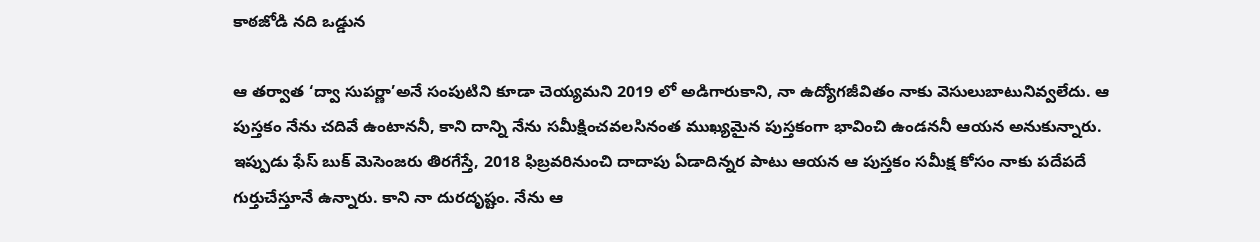కాఠజోడి నది ఒడ్డున

ఆ తర్వాత ‘ద్వా సుపర్ణా’అనే సంపుటిని కూడా చెయ్యమని 2019 లో అడిగారుకాని, నా ఉద్యోగజీవితం నాకు వెసులుబాటునివ్వలేదు. ఆ పుస్తకం నేను చదివే ఉంటాననీ, కాని దాన్ని నేను సమీక్షించవలసినంత ముఖ్యమైన పుస్తకంగా భావించి ఉండననీ ఆయన అనుకున్నారు. ఇప్పుడు ఫేస్ బుక్ మెసెంజరు తిరగేస్తే, 2018 ఫిబ్రవరినుంచి దాదాపు ఏడాదిన్నర పాటు ఆయన ఆ పుస్తకం సమీక్ష కోసం నాకు పదేపదే గుర్తుచేస్తూనే ఉన్నారు. కాని నా దురదృష్టం. నేను ఆ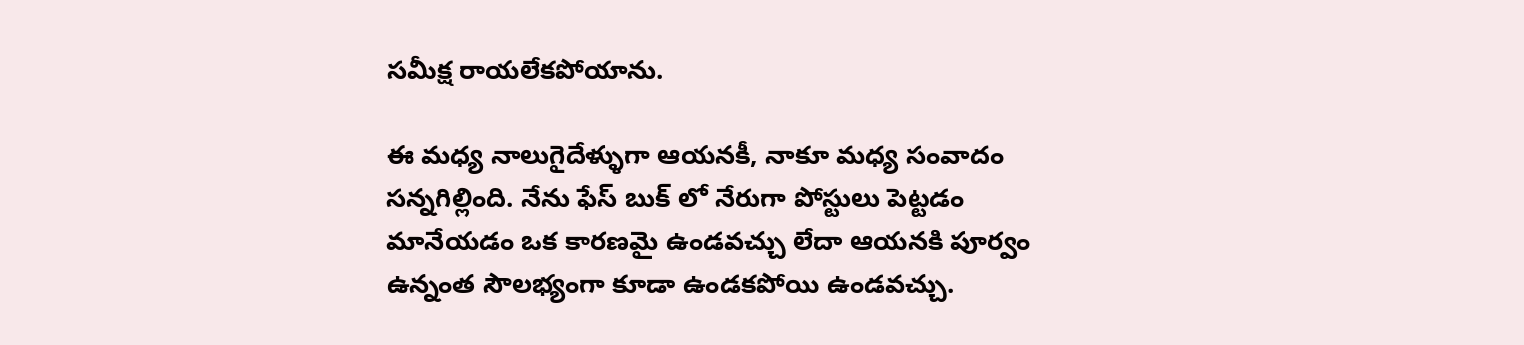సమీక్ష రాయలేకపోయాను.

ఈ మధ్య నాలుగైదేళ్ళుగా ఆయనకీ, నాకూ మధ్య సంవాదం సన్నగిల్లింది. నేను ఫేస్ బుక్ లో నేరుగా పోస్టులు పెట్టడం మానేయడం ఒక కారణమై ఉండవచ్చు లేదా ఆయనకి పూర్వం ఉన్నంత సౌలభ్యంగా కూడా ఉండకపోయి ఉండవచ్చు.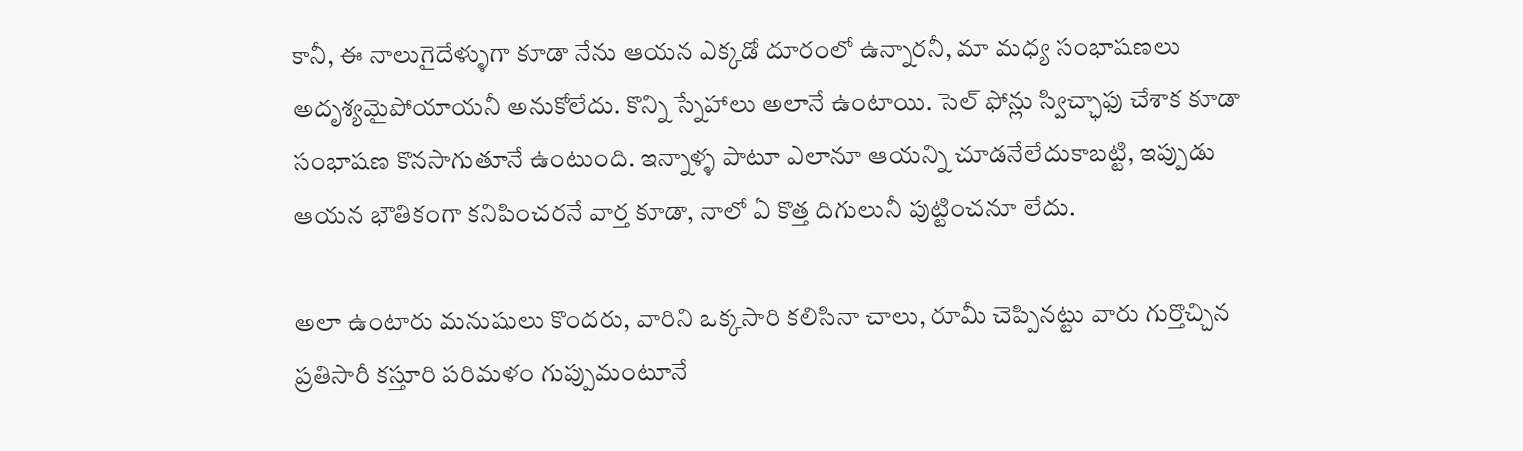కానీ, ఈ నాలుగైదేళ్ళుగా కూడా నేను ఆయన ఎక్కడో దూరంలో ఉన్నారనీ, మా మధ్య సంభాషణలు అదృశ్యమైపోయాయనీ అనుకోలేదు. కొన్ని స్నేహాలు అలానే ఉంటాయి. సెల్ ఫోన్లు స్విచ్ఛాఫు చేశాక కూడా సంభాషణ కొనసాగుతూనే ఉంటుంది. ఇన్నాళ్ళ పాటూ ఎలానూ ఆయన్ని చూడనేలేదుకాబట్టి, ఇప్పుడు ఆయన భౌతికంగా కనిపించరనే వార్త కూడా, నాలో ఏ కొత్త దిగులునీ పుట్టించనూ లేదు.

అలా ఉంటారు మనుషులు కొందరు, వారిని ఒక్కసారి కలిసినా చాలు, రూమీ చెప్పినట్టు వారు గుర్తొచ్చిన ప్రతిసారీ కస్తూరి పరిమళం గుప్పుమంటూనే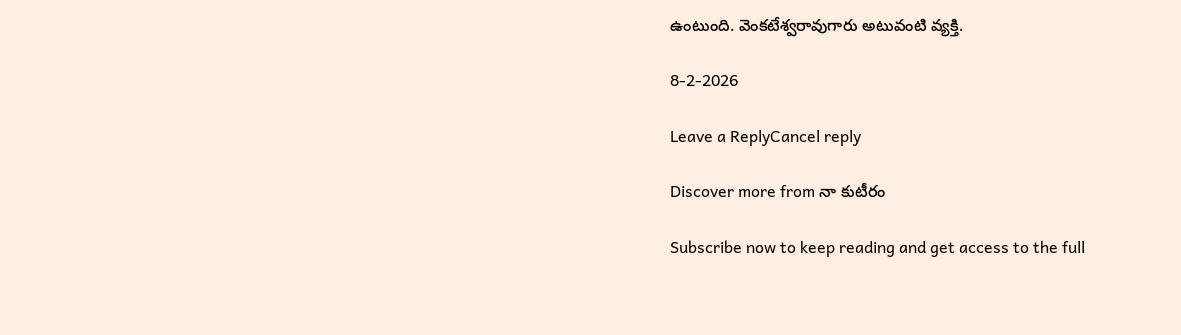ఉంటుంది. వెంకటేశ్వరావుగారు అటువంటి వ్యక్తి.

8-2-2026

Leave a ReplyCancel reply

Discover more from నా కుటీరం

Subscribe now to keep reading and get access to the full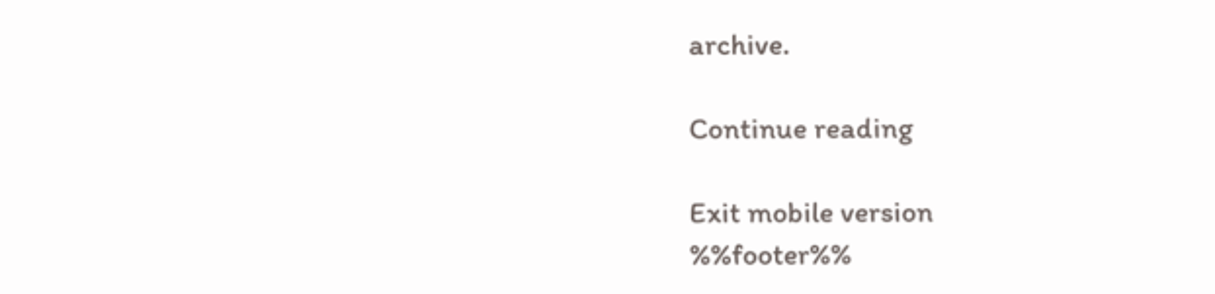archive.

Continue reading

Exit mobile version
%%footer%%